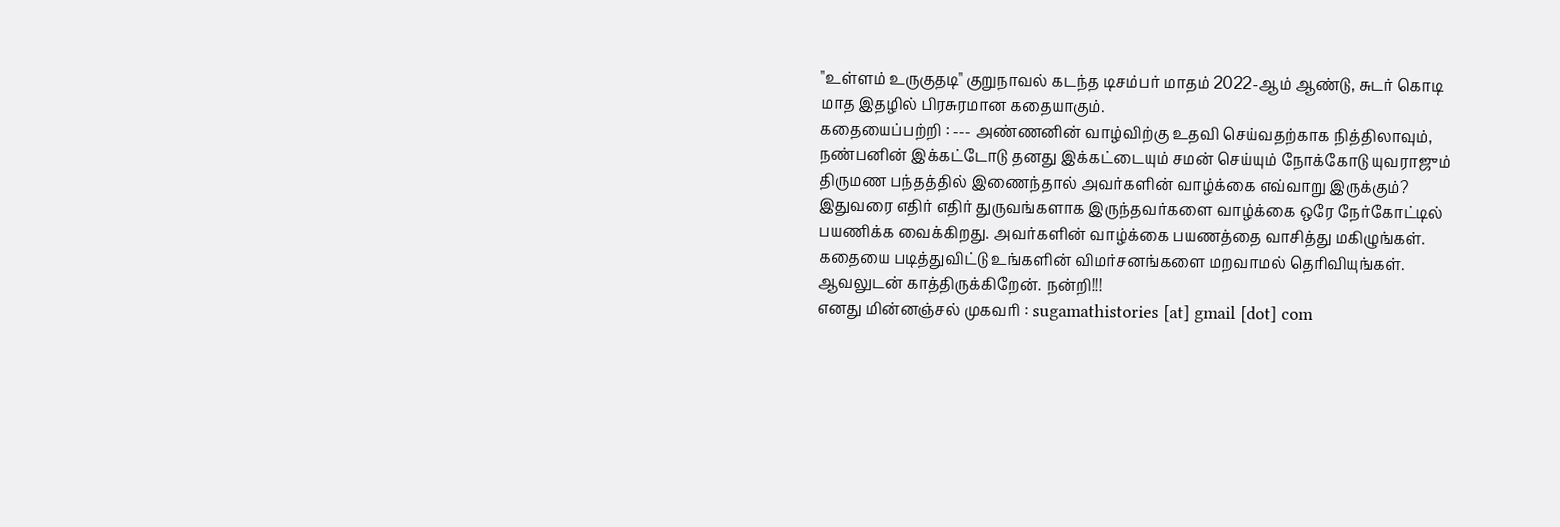"உள்ளம் உருகுதடி" குறுநாவல் கடந்த டிசம்பர் மாதம் 2022-ஆம் ஆண்டு, சுடர் கொடி மாத இதழில் பிரசுரமான கதையாகும்.
கதையைப்பற்றி : --- அண்ணனின் வாழ்விற்கு உதவி செய்வதற்காக நித்திலாவும், நண்பனின் இக்கட்டோடு தனது இக்கட்டையும் சமன் செய்யும் நோக்கோடு யுவராஜும் திருமண பந்தத்தில் இணைந்தால் அவர்களின் வாழ்க்கை எவ்வாறு இருக்கும்? இதுவரை எதிர் எதிர் துருவங்களாக இருந்தவர்களை வாழ்க்கை ஒரே நேர்கோட்டில் பயணிக்க வைக்கிறது. அவர்களின் வாழ்க்கை பயணத்தை வாசித்து மகிழுங்கள்.
கதையை படித்துவிட்டு உங்களின் விமர்சனங்களை மறவாமல் தெரிவியுங்கள். ஆவலுடன் காத்திருக்கிறேன். நன்றி!!!
எனது மின்னஞ்சல் முகவரி : sugamathistories [at] gmail [dot] com